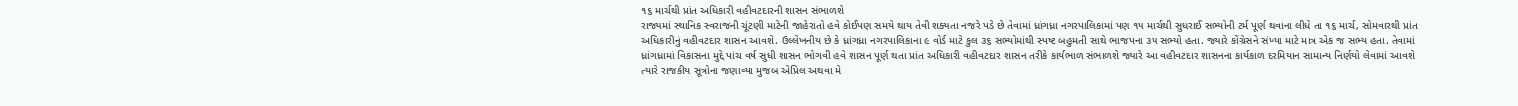૧૬ માર્ચથી પ્રાંત અધિકારી વહીવટદારની શાસન સંભાળશે
રાજ્યમાં સ્થાનિક સ્વરાજની ચૂંટણી માટેની જાહેરાતો હવે કોઈપણ સમયે થાય તેવી શક્યતા નજરે પડે છે તેવામાં ધ્રાંગધ્રા નગરપાલિકામાં પણ ૧૫ માર્ચથી સુધરાઈ સભ્યોની ટર્મ પૂર્ણ થવાના લીધે તા ૧૬ માર્ચ, સોમવારથી પ્રાંત અધિકારીનું વહીવટદાર શાસન આવશે. ઉલ્લેખનીય છે કે ધ્રાંગધ્રા નગરપાલિકાના ૯ વોર્ડ માટે કુલ ૩૬ સભ્યોમાંથી સ્પષ્ટ બહુમતી સાથે ભાજપના ૩૫ સભ્યો હતા. જ્યારે કોંગ્રેસને સંખ્યા માટે માત્ર એક જ સભ્ય હતા. તેવામાં ધ્રાંગધ્રામાં વિકાસના મુદ્દે પાંચ વર્ષ સુધી શાસન ભોગવી હવે શાસન પૂર્ણ થતા પ્રાંત અધિકારી વહીવટદાર શાસન તરીકે કાર્યભાળ સંભાળશે જ્યારે આ વહીવટદાર શાસનના કાર્યકાળ દરમિયાન સામાન્ય નિર્ણયો લેવામાં આવશે ત્યારે રાજકીય સૂત્રોના જણાવ્યા મુજબ એપ્રિલ અથવા મે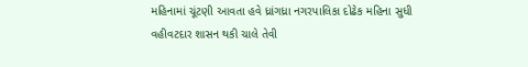મહિનામાં ચૂંટણી આવતા હવે ધ્રાંગધ્રા નગરપાલિકા દોઢેક મહિના સુધી વહીવટદાર શાસન થકી ચાલે તેવી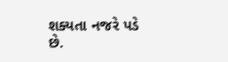શક્યતા નજરે પડે છે.